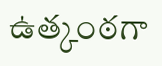ఉత్కంఠగా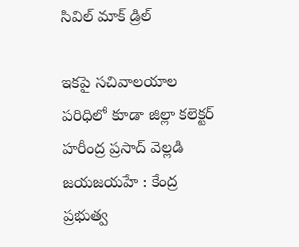సివిల్ మాక్ డ్రిల్

ఇకపై సచివాలయాల పరిధిలో కూడా జిల్లా కలెక్టర్ హరీంద్ర ప్రసాద్ వెల్లడి జయజయహే : కేంద్ర ప్ర‌భుత్వ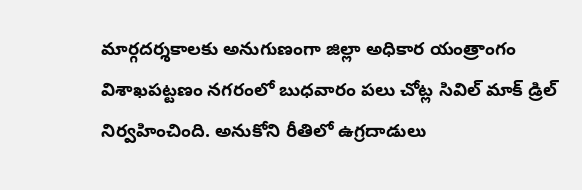మార్గ‌ద‌ర్శ‌కాలకు అనుగుణంగా జిల్లా అధికార యంత్రాంగం విశాఖ‌ప‌ట్ట‌ణం న‌గ‌రంలో బుధ‌వారం ప‌లు చోట్ల సివిల్ మాక్ డ్రిల్ నిర్వ‌హించింది. అనుకోని రీతిలో ఉగ్ర‌దాడులు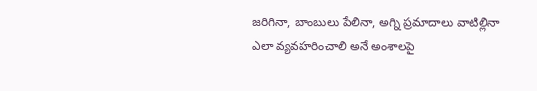జరిగినా, బాంబులు పేలినా, అగ్ని ప్ర‌మాదాలు వాటిల్లినా ఎలా వ్య‌వ‌హ‌రించాలి అనే అంశాల‌పై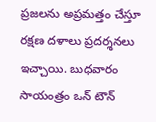ప్ర‌జ‌ల‌ను అప్ర‌మ‌త్తం చేస్తూ ర‌క్ష‌ణ ద‌ళాలు ప్ర‌ద‌ర్శ‌న‌లు ఇచ్చాయి. బుధ‌వారం సాయంత్రం ఒన్ టౌన్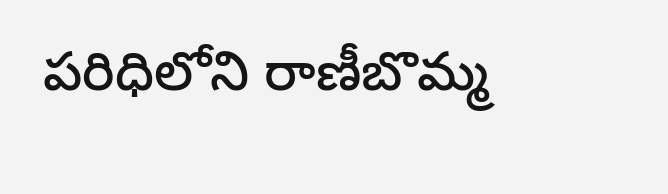ప‌రిధిలోని రాణీబొమ్మ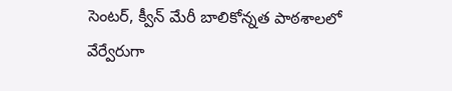సెంట‌ర్, క్వీన్ మేరీ బాలికోన్న‌త పాఠ‌శాల‌లో వేర్వేరుగా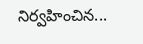నిర్వహించిన...